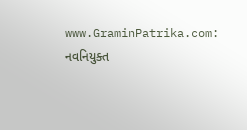www.GraminPatrika.com: નવનિયુક્ત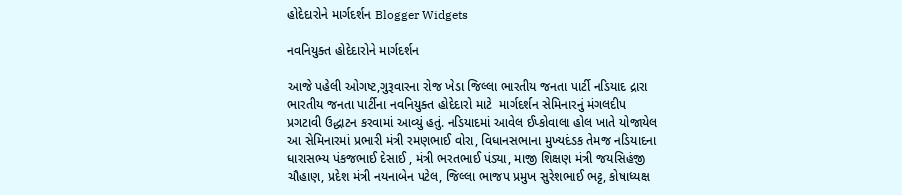હોદેદારોને માર્ગદર્શન Blogger Widgets

નવનિયુક્ત હોદેદારોને માર્ગદર્શન

આજે પહેલી ઓગષ્ટ,ગુરૂવારના રોજ ખેડા જિલ્લા ભારતીય જનતા પાર્ટી નડિયાદ દ્રારા ભારતીય જનતા પાર્ટીના નવનિયુક્ત હોદેદારો માટે  માર્ગદર્શન સેમિનારનું મંગલદીપ પ્રગટાવી ઉદ્ધાટન કરવામાં આવ્યું હતું. નડિયાદમાં આવેલ ઈપ્કોવાલા હોલ ખાતે યોજાયેલ આ સેમિનારમાં પ્રભારી મંત્રી રમણભાઈ વોરા, વિધાનસભાના મુખ્યદંડક તેમજ નડિયાદના ધારાસભ્ય પંકજભાઈ દેસાઈ , મંત્રી ભરતભાઈ પંડ્યા, માજી શિક્ષણ મંત્રી જયસિહંજી ચૌહાણ, પ્રદેશ મંત્રી નયનાબેન પટેલ, જિલ્લા ભાજપ પ્રમુખ સુરેશભાઈ ભટ્ટ, કોષાધ્યક્ષ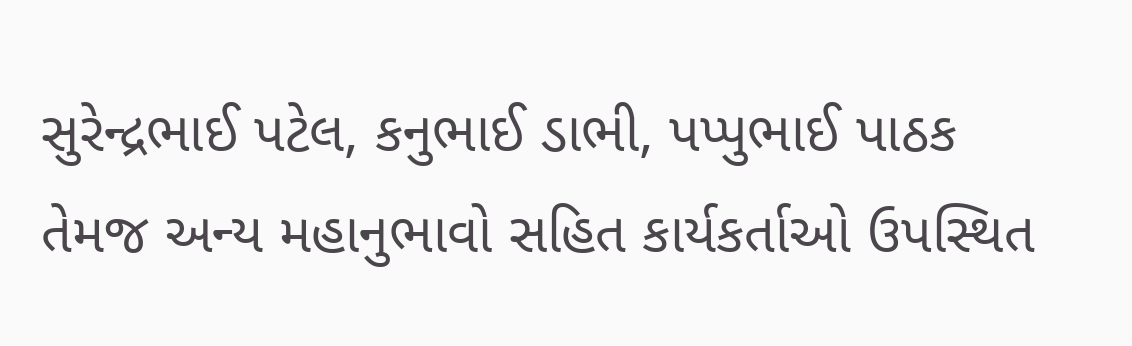સુરેન્દ્રભાઈ પટેલ, કનુભાઈ ડાભી, પપ્પુભાઈ પાઠક તેમજ અન્ય મહાનુભાવો સહિત કાર્યકર્તાઓ ઉપસ્થિત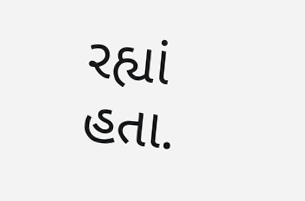રહ્યાં હતા.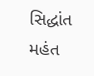સિદ્ધાંત મહંત